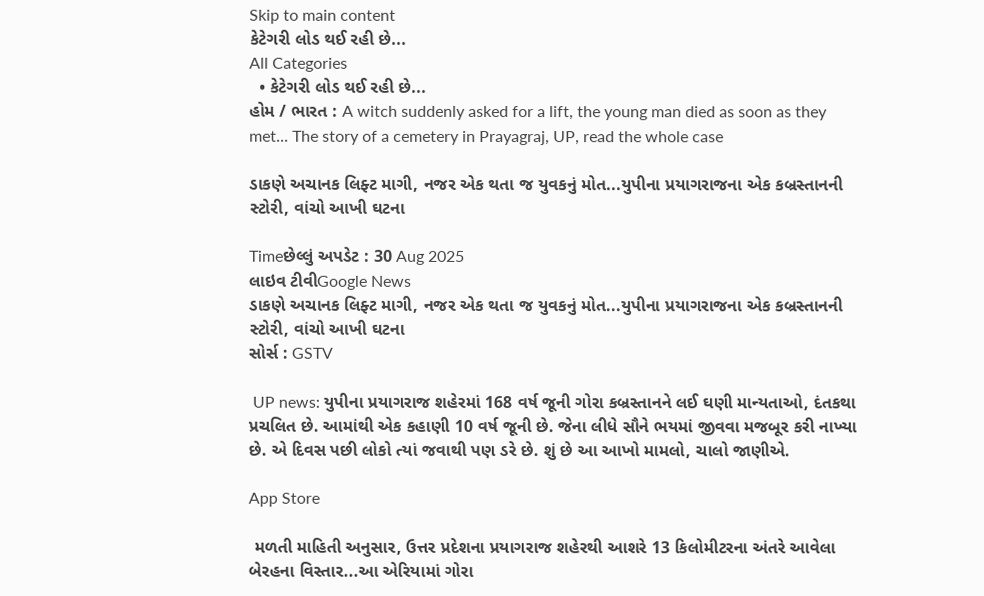Skip to main content
કેટેગરી લોડ થઈ રહી છે...
All Categories
  • કેટેગરી લોડ થઈ રહી છે...
હોમ / ભારત : A witch suddenly asked for a lift, the young man died as soon as they met... The story of a cemetery in Prayagraj, UP, read the whole case

ડાકણે અચાનક લિફ્ટ માગી, નજર એક થતા જ યુવકનું મોત...યુપીના પ્રયાગરાજના એક કબ્રસ્તાનની સ્ટોરી, વાંચો આખી ઘટના

Timeછેલ્લું અપડેટ : 30 Aug 2025
લાઇવ ટીવીGoogle News
ડાકણે અચાનક લિફ્ટ માગી, નજર એક થતા જ યુવકનું મોત...યુપીના પ્રયાગરાજના એક કબ્રસ્તાનની સ્ટોરી, વાંચો આખી ઘટના
સોર્સ : GSTV

 UP news: યુપીના પ્રયાગરાજ શહેરમાં 168 વર્ષ જૂની ગોરા કબ્રસ્તાનને લઈ ઘણી માન્યતાઓ, દંતકથા પ્રચલિત છે. આમાંથી એક કહાણી 10 વર્ષ જૂની છે. જેના લીધે સૌને ભયમાં જીવવા મજબૂર કરી નાખ્યા છે. એ દિવસ પછી લોકો ત્યાં જવાથી પણ ડરે છે. શું છે આ આખો મામલો, ચાલો જાણીએ.

App Store

 મળતી માહિતી અનુસાર, ઉત્તર પ્રદેશના પ્રયાગરાજ શહેરથી આશરે 13 કિલોમીટરના અંતરે આવેલા બેરહના વિસ્તાર...આ એરિયામાં ગોરા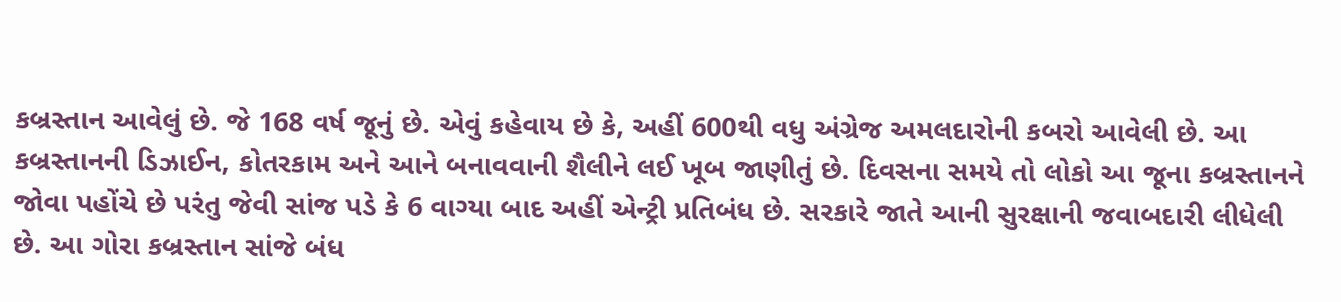કબ્રસ્તાન આવેલું છે. જે 168 વર્ષ જૂનું છે. એવું કહેવાય છે કે, અહીં 600થી વધુ અંગ્રેજ અમલદારોની કબરો આવેલી છે. આ કબ્રસ્તાનની ડિઝાઈન, કોતરકામ અને આને બનાવવાની શૈલીને લઈ ખૂબ જાણીતું છે. દિવસના સમયે તો લોકો આ જૂના કબ્રસ્તાનને જોવા પહોંચે છે પરંતુ જેવી સાંજ પડે કે 6 વાગ્યા બાદ અહીં એન્ટ્રી પ્રતિબંધ છે. સરકારે જાતે આની સુરક્ષાની જવાબદારી લીધેલી છે. આ ગોરા કબ્રસ્તાન સાંજે બંધ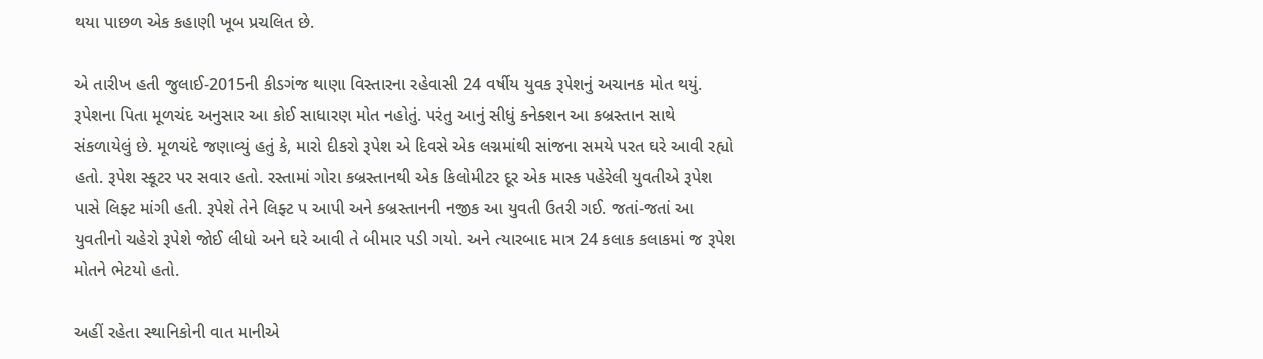થયા પાછળ એક કહાણી ખૂબ પ્રચલિત છે.

એ તારીખ હતી જુલાઈ-2015ની કીડગંજ થાણા વિસ્તારના રહેવાસી 24 વર્ષીય યુવક રૂપેશનું અચાનક મોત થયું. રૂપેશના પિતા મૂળચંદ અનુસાર આ કોઈ સાધારણ મોત નહોતું. પરંતુ આનું સીધું કનેક્શન આ કબ્રસ્તાન સાથે સંકળાયેલું છે. મૂળચંદે જણાવ્યું હતું કે, મારો દીકરો રૂપેશ એ દિવસે એક લગ્નમાંથી સાંજના સમયે પરત ઘરે આવી રહ્યો હતો. રૂપેશ સ્કૂટર પર સવાર હતો. રસ્તામાં ગોરા કબ્રસ્તાનથી એક કિલોમીટર દૂર એક માસ્ક પહેરેલી યુવતીએ રૂપેશ પાસે લિફ્ટ માંગી હતી. રૂપેશે તેને લિફ્ટ પ આપી અને કબ્રસ્તાનની નજીક આ યુવતી ઉતરી ગઈ. જતાં-જતાં આ યુવતીનો ચહેરો રૂપેશે જોઈ લીધો અને ઘરે આવી તે બીમાર પડી ગયો. અને ત્યારબાદ માત્ર 24 કલાક કલાકમાં જ રૂપેશ મોતને ભેટયો હતો.

અહીં રહેતા સ્થાનિકોની વાત માનીએ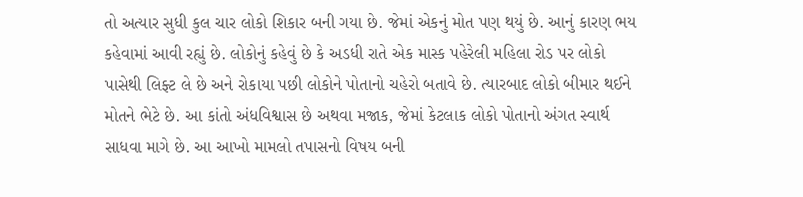તો અત્યાર સુધી કુલ ચાર લોકો શિકાર બની ગયા છે. જેમાં એકનું મોત પણ થયું છે. આનું કારણ ભય કહેવામાં આવી રહ્યું છે. લોકોનું કહેવું છે કે અડધી રાતે એક માસ્ક પહેરેલી મહિલા રોડ પર લોકો પાસેથી લિફ્ટ લે છે અને રોકાયા પછી લોકોને પોતાનો ચહેરો બતાવે છે. ત્યારબાદ લોકો બીમાર થઈને મોતને ભેટે છે. આ કાંતો અંધવિશ્વાસ છે અથવા મજાક, જેમાં કેટલાક લોકો પોતાનો અંગત સ્વાર્થ સાધવા માગે છે. આ આખો મામલો તપાસનો વિષય બની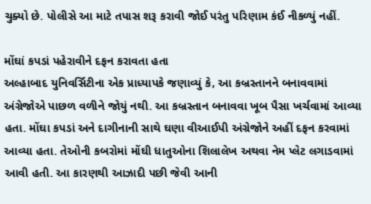ચુક્યો છે. પોલીસે આ માટે તપાસ શરૂ કરાવી જોઈ પરંતુ પરિણામ કંઈ નીકળ્યું નહીં.

મોંઘાં કપડાં પહેરાવીને દફન કરાવતા હતા
અલ્હાબાદ યુનિવર્સિટીના એક પ્રાધ્યાપકે જણાવ્યું કે, આ કબ્રસ્તાનને બનાવવામાં અંગ્રેજોએ પાછળ વળીને જોયું નથી. આ કબ્રસ્તાન બનાવવા ખૂબ પૈસા ખર્ચવામાં આવ્યા હતા. મોંઘા કપડાં અને દાગીનાની સાથે ઘણા વીઆઈપી અંગ્રેજોને અહીં દફન કરવામાં આવ્યા હતા. તેઓની કબરોમાં મોંઘી ધાતુઓના શિલાલેખ અથવા નેમ પ્લેટ લગાડવામાં આવી હતી. આ કારણથી આઝાદી પછી જેવી આની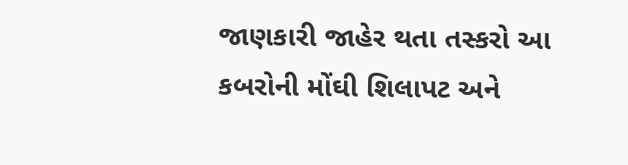જાણકારી જાહેર થતા તસ્કરો આ કબરોની મોંઘી શિલાપટ અને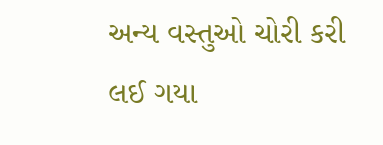અન્ય વસ્તુઓ ચોરી કરી લઈ ગયા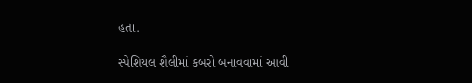હતા.

સ્પેશિયલ શૈલીમાં કબરો બનાવવામાં આવી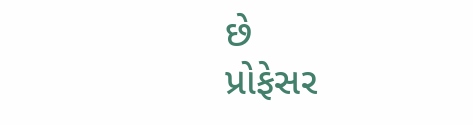છે
પ્રોફેસર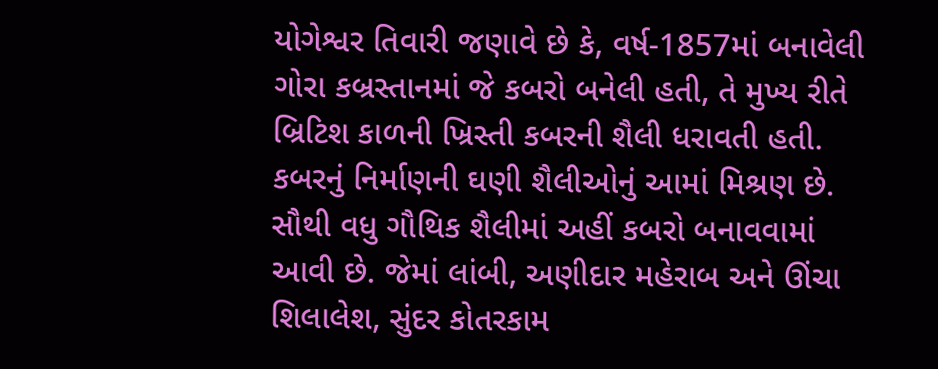યોગેશ્વર તિવારી જણાવે છે કે, વર્ષ-1857માં બનાવેલી ગોરા કબ્રસ્તાનમાં જે કબરો બનેલી હતી, તે મુખ્ય રીતે બ્રિટિશ કાળની ખ્રિસ્તી કબરની શૈલી ધરાવતી હતી. કબરનું નિર્માણની ઘણી શૈલીઓનું આમાં મિશ્રણ છે. સૌથી વધુ ગૌથિક શૈલીમાં અહીં કબરો બનાવવામાં આવી છે. જેમાં લાંબી, અણીદાર મહેરાબ અને ઊંચા શિલાલેશ, સુંદર કોતરકામ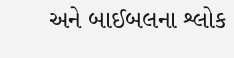અને બાઈબલના શ્લોક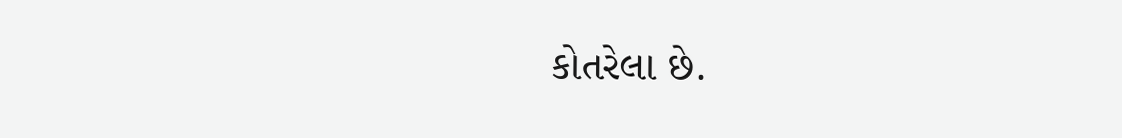કોતરેલા છે.